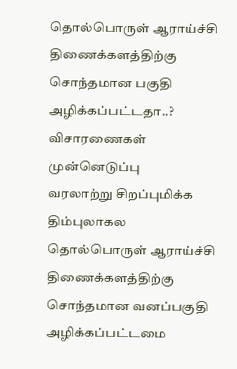தொல்பொருள் ஆராய்ச்சி திணைக்களத்திற்கு சொந்தமான பகுதி அழிக்கப்பட்டதா..? விசாரணைகள் முன்னெடுப்பு
வரலாற்று சிறப்புமிக்க திம்புலாகல தொல்பொருள் ஆராய்ச்சி திணைக்களத்திற்கு சொந்தமான வனப்பகுதி அழிக்கப்பட்டமை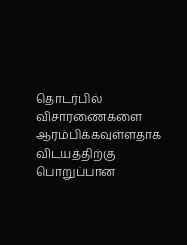தொடர்பில் விசாரணைகளை ஆரம்பிக்கவுள்ளதாக விடயத்திற்கு பொறுப்பான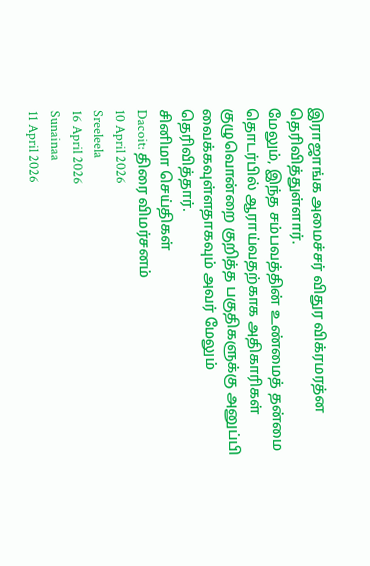இராஜாங்க அமைச்சர் விதுர விக்ரமரத்ன தெரிவித்துள்ளார்.
மேலும், இந்த சம்பவத்தின் உண்மைத் தன்மை தொடர்பில் ஆராய்வதற்காக அதிகாரிகள் குழுவொன்றை குறித்த பகுதிகளுக்கு அனுப்பி வைக்கவுள்ளதாகவும் அவர் மேலும் தெரிவித்தார்.
சினிமா செய்திகள்
Dacoit: திரை விமர்சனம்
10 April 2026
Sreeleela
16 April 2026
Sunainaa
11 April 2026